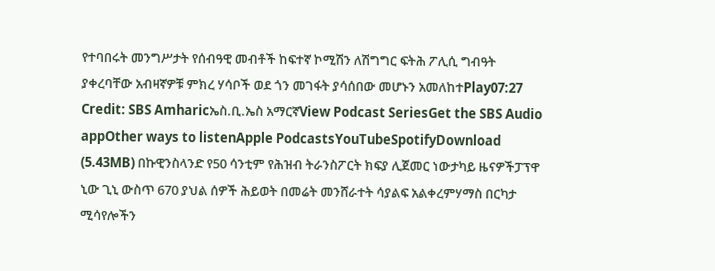የተባበሩት መንግሥታት የሰብዓዊ መብቶች ከፍተኛ ኮሚሽን ለሽግግር ፍትሕ ፖሊሲ ግብዓት ያቀረባቸው አብዛኛዎቹ ምክረ ሃሳቦች ወደ ጎን መገፋት ያሳሰበው መሆኑን አመለከተPlay07:27 Credit: SBS Amharicኤስ.ቢ.ኤስ አማርኛView Podcast SeriesGet the SBS Audio appOther ways to listenApple PodcastsYouTubeSpotifyDownload (5.43MB) በኩዊንስላንድ የ50 ሳንቲም የሕዝብ ትራንስፖርት ክፍያ ሊጀመር ነውታካይ ዜናዎችፓፕዋ ኒው ጊኒ ውስጥ 670 ያህል ሰዎች ሕይወት በመሬት መንሸራተት ሳያልፍ አልቀረምሃማስ በርካታ ሚሳየሎችን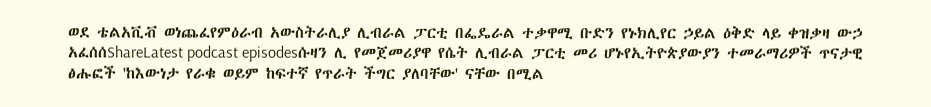ወደ ቴልአቪቭ ወነጨፈየምዕራብ አውስትራሊያ ሊብራል ፓርቲ በፌዴራል ተቃዋሚ ቡድን የኑክሊየር ኃይል ዕቅድ ላይ ቀዝቃዛ ውኃ አፈሰሰShareLatest podcast episodesሱዛን ሊ የመጀመሪያዋ የሴት ሊብራል ፓርቲ መሪ ሆኑየኢትዮጵያውያን ተመራማሪዎች ጥናታዊ ፅሑፎች 'ከእውነታ የራቁ ወይም ከፍተኛ የጥራት ችግር ያለባቸው' ናቸው በሚል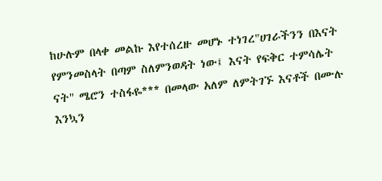ከሁሉም በላቀ መልኩ እየተሰረዙ መሆኑ ተነገረ"ሀገራችንን በእናት የምንመስላት በጣም ስለምንወዳት ነው፤ እናት የፍቅር ተምሳሌት ናት" ሜሮን ተስፋዬ*** በመላው አለም ለምትገኙ እናቶች በሙሉ እንኳን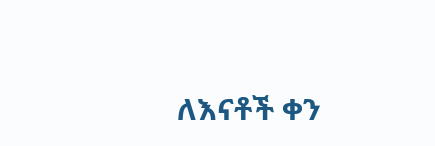ለእናቶች ቀን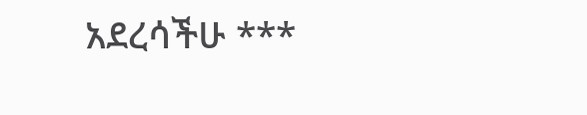አደረሳችሁ ***